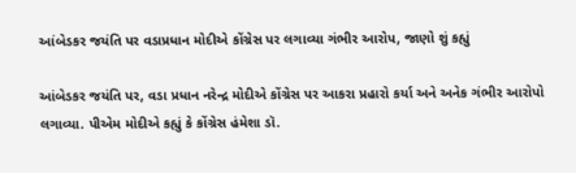આંબેડકર જયંતિ પર વડાપ્રધાન મોદીએ કોંગ્રેસ પર લગાવ્યા ગંભીર આરોપ, જાણો શું કહ્યું

આંબેડકર જયંતિ પર, વડા પ્રધાન નરેન્દ્ર મોદીએ કોંગ્રેસ પર આકરા પ્રહારો કર્યા અને અનેક ગંભીર આરોપો લગાવ્યા. પીએમ મોદીએ કહ્યું કે કોંગ્રેસ હંમેશા ડૉ.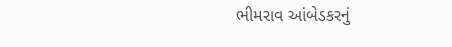ભીમરાવ આંબેડકરનું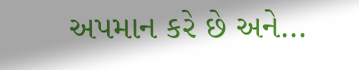અપમાન કરે છે અને…